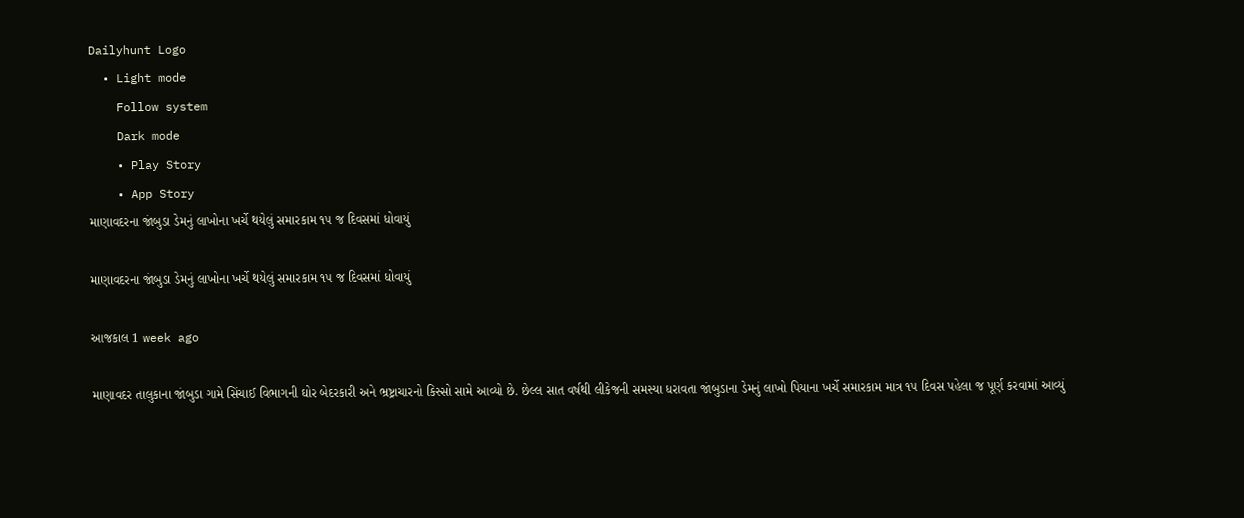Dailyhunt Logo
  • Light mode
    Follow system
    Dark mode
    • Play Story
    • App Story
માણાવદરના જાંબુડા ડેમનું લાખોના ખર્ચે થયેલું સમારકામ ૧૫ જ દિવસમાં ધોવાયું

માણાવદરના જાંબુડા ડેમનું લાખોના ખર્ચે થયેલું સમારકામ ૧૫ જ દિવસમાં ધોવાયું

આજકાલ 1 week ago

માણાવદર તાલુકાના જાંબુડા ગામે સિંચાઈ વિભાગની ઘોર બેદરકારી અને ભ્રષ્ટ્રાચારનો કિસ્સો સામે આવ્યો છે. છેલ્લ સાત વર્ષથી લીકેજની સમસ્યા ધરાવતા જાંબુડાના ડેમનું લાખો પિયાના ખર્ચે સમારકામ માત્ર ૧૫ દિવસ પહેલા જ પૂર્ણ કરવામાં આવ્યું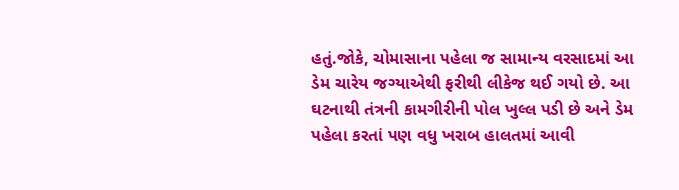હતું.જોકે, ચોમાસાના પહેલા જ સામાન્ય વરસાદમાં આ ડેમ ચારેય જગ્યાએથી ફરીથી લીકેજ થઈ ગયો છે. આ ઘટનાથી તંત્રની કામગીરીની પોલ ખુલ્લ પડી છે અને ડેમ પહેલા કરતાં પણ વધુ ખરાબ હાલતમાં આવી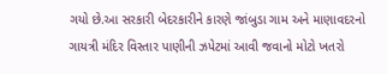ગયો છે.આ સરકારી બેદરકારીને કારણે જાંબુડા ગામ અને માણાવદરનો ગાયત્રી મંદિર વિસ્તાર પાણીની ઝપેટમાં આવી જવાનો મોટો ખતરો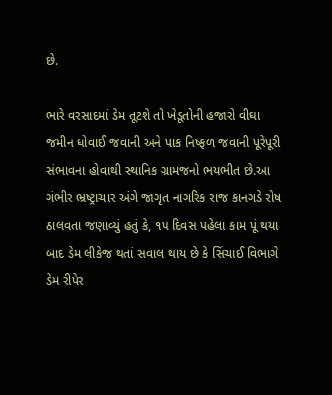છે.

ભારે વરસાદમાં ડેમ તૂટશે તો ખેડૂતોની હજારો વીઘા જમીન ધોવાઈ જવાની અને પાક નિષ્ફળ જવાની પૂરેપૂરી સંભાવના હોવાથી સ્થાનિક ગ્રામજનો ભયભીત છે.આ ગંભીર ભ્રષ્ટ્રાચાર અંગે જાગૃત નાગરિક રાજ કાનગડે રોષ ઠાલવતા જણાવ્યું હતું કે, ૧૫ દિવસ પહેલા કામ પૂં થયા બાદ ડેમ લીકેજ થતાં સવાલ થાય છે કે સિંચાઈ વિભાગે ડેમ રીપેર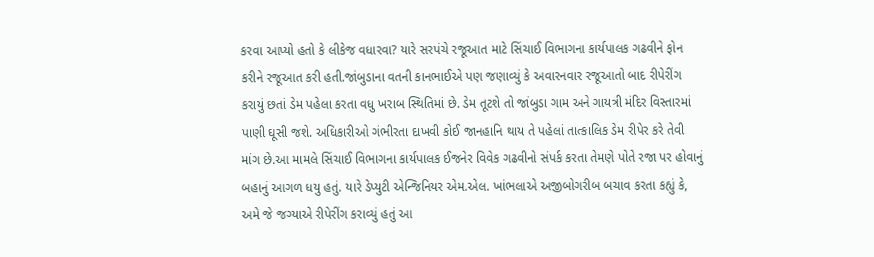કરવા આપ્યો હતો કે લીકેજ વધારવા? યારે સરપંચે રજૂઆત માટે સિંચાઈ વિભાગના કાર્યપાલક ગઢવીને ફોન કરીને રજૂઆત કરી હતી.જાંબુડાના વતની કાનભાઈએ પણ જણાવ્યું કે અવારનવાર રજૂઆતો બાદ રીપેરીંગ કરાયું છતાં ડેમ પહેલા કરતા વધુ ખરાબ સ્થિતિમાં છે. ડેમ તૂટશે તો જાંબુડા ગામ અને ગાયત્રી મંદિર વિસ્તારમાં પાણી ઘૂસી જશે. અધિકારીઓ ગંભીરતા દાખવી કોઈ જાનહાનિ થાય તે પહેલાં તાત્કાલિક ડેમ રીપેર કરે તેવી માંગ છે.આ મામલે સિંચાઈ વિભાગના કાર્યપાલક ઈજનેર વિવેક ગઢવીનો સંપર્ક કરતા તેમણે પોતે રજા પર હોવાનું બહાનું આગળ ધયુ હતું. યારે ડેપ્યુટી એન્જિનિયર એમ.એલ. ખાંભલાએ અજીબોગરીબ બચાવ કરતા કહ્યું કે, અમે જે જગ્યાએ રીપેરીંગ કરાવ્યું હતું આ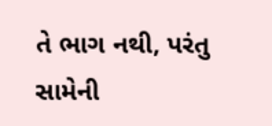તે ભાગ નથી, પરંતુ સામેની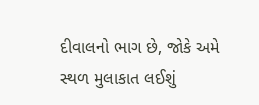દીવાલનો ભાગ છે, જોકે અમે સ્થળ મુલાકાત લઈશું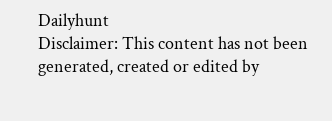Dailyhunt
Disclaimer: This content has not been generated, created or edited by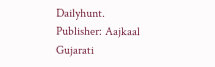Dailyhunt. Publisher: Aajkaal Gujarati